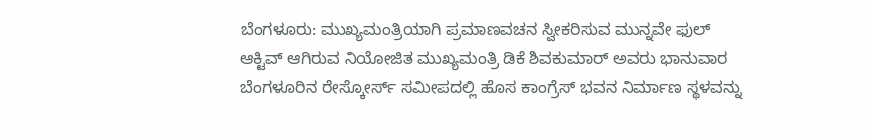ಬೆಂಗಳೂರು: ಮುಖ್ಯಮಂತ್ರಿಯಾಗಿ ಪ್ರಮಾಣವಚನ ಸ್ವೀಕರಿಸುವ ಮುನ್ನವೇ ಫುಲ್ ಆಕ್ಟಿವ್ ಆಗಿರುವ ನಿಯೋಜಿತ ಮುಖ್ಯಮಂತ್ರಿ ಡಿಕೆ ಶಿವಕುಮಾರ್ ಅವರು ಭಾನುವಾರ ಬೆಂಗಳೂರಿನ ರೇಸ್ಕೋರ್ಸ್ ಸಮೀಪದಲ್ಲಿ ಹೊಸ ಕಾಂಗ್ರೆಸ್ ಭವನ ನಿರ್ಮಾಣ ಸ್ಥಳವನ್ನು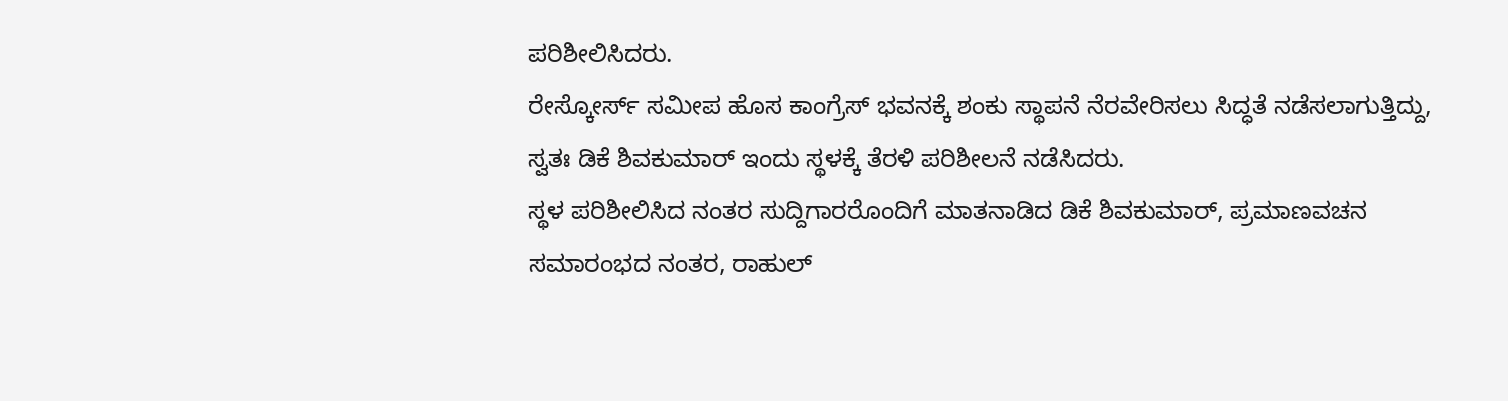ಪರಿಶೀಲಿಸಿದರು.
ರೇಸ್ಕೋರ್ಸ್ ಸಮೀಪ ಹೊಸ ಕಾಂಗ್ರೆಸ್ ಭವನಕ್ಕೆ ಶಂಕು ಸ್ಥಾಪನೆ ನೆರವೇರಿಸಲು ಸಿದ್ಧತೆ ನಡೆಸಲಾಗುತ್ತಿದ್ದು, ಸ್ವತಃ ಡಿಕೆ ಶಿವಕುಮಾರ್ ಇಂದು ಸ್ಥಳಕ್ಕೆ ತೆರಳಿ ಪರಿಶೀಲನೆ ನಡೆಸಿದರು.
ಸ್ಥಳ ಪರಿಶೀಲಿಸಿದ ನಂತರ ಸುದ್ದಿಗಾರರೊಂದಿಗೆ ಮಾತನಾಡಿದ ಡಿಕೆ ಶಿವಕುಮಾರ್, ಪ್ರಮಾಣವಚನ ಸಮಾರಂಭದ ನಂತರ, ರಾಹುಲ್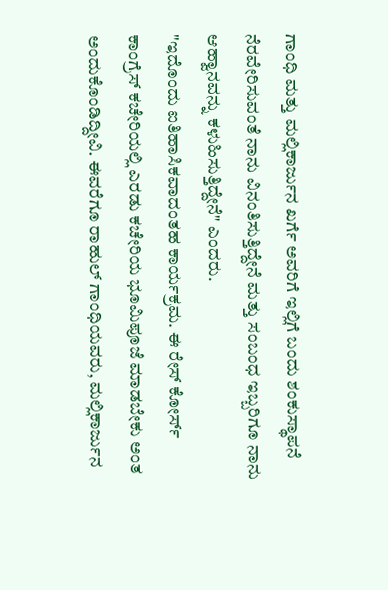ಗಾಂಧಿ ಮತ್ತು ಮಲ್ಲಿಕಾರ್ಜುನ ಖರ್ಗೆ ಅವರಿಗೆ ಇಲ್ಲಿಗೆ ಬಂದು ಶಂಕುಸ್ಥಾಪನೆ ನೆರವೇರಿಸುವಂತೆ ನಾನು ವಿನಂತಿಸುತ್ತಿದ್ದೇನೆ ಮತ್ತು ಸಂಬಂಧ ಇಬ್ಬರಿಗೂ ನಾನು ಆಹ್ವಾನವನ್ನು ಕಳುಹಿಸುತ್ತಿದ್ದೇನೆ" ಎಂದರು.
"ಇದೊಂದು ಐತಿಹಾಸಿಕವಾದಂತಹ ಕಾರ್ಯಕ್ರಮ. ಈ ರೇಸ್ ಕೋರ್ಸ್ ಕಾಂಗ್ರೆಸ್ ಕಚೇರಿಯಲ್ಲಿ ಎರಡು ಕಚೇರಿಯ ಭೂಮಿಪೂಜೆ ಮಾಡಬೇಕು ಅಂತ ಅಂದುಕೊಂಡಿದ್ದೀವಿ. ಈವರೆಗೂ ರಾಹುಲ್ ಗಾಂಧಿಯವರು, ಮಲ್ಲಿಕಾರ್ಜುನ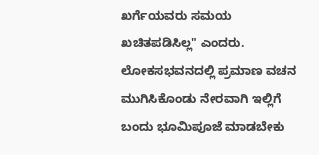ಖರ್ಗೆಯವರು ಸಮಯ ಖಚಿತಪಡಿಸಿಲ್ಲ" ಎಂದರು.
ಲೋಕಸಭವನದಲ್ಲಿ ಪ್ರಮಾಣ ವಚನ ಮುಗಿಸಿಕೊಂಡು ನೇರವಾಗಿ ಇಲ್ಲಿಗೆ ಬಂದು ಭೂಮಿಪೂಜೆ ಮಾಡಬೇಕು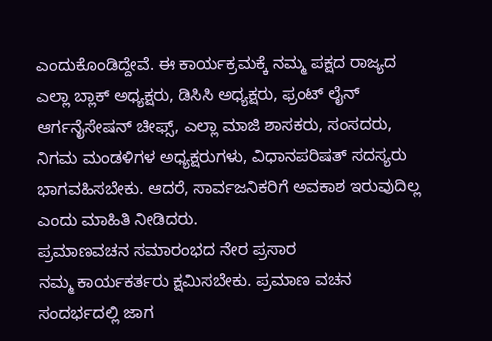ಎಂದುಕೊಂಡಿದ್ದೇವೆ. ಈ ಕಾರ್ಯಕ್ರಮಕ್ಕೆ ನಮ್ಮ ಪಕ್ಷದ ರಾಜ್ಯದ ಎಲ್ಲಾ ಬ್ಲಾಕ್ ಅಧ್ಯಕ್ಷರು, ಡಿಸಿಸಿ ಅಧ್ಯಕ್ಷರು, ಫ್ರಂಟ್ ಲೈನ್ ಆರ್ಗನೈಸೇಷನ್ ಚೀಫ್ಸ್, ಎಲ್ಲಾ ಮಾಜಿ ಶಾಸಕರು, ಸಂಸದರು, ನಿಗಮ ಮಂಡಳಿಗಳ ಅಧ್ಯಕ್ಷರುಗಳು, ವಿಧಾನಪರಿಷತ್ ಸದಸ್ಯರು ಭಾಗವಹಿಸಬೇಕು. ಆದರೆ, ಸಾರ್ವಜನಿಕರಿಗೆ ಅವಕಾಶ ಇರುವುದಿಲ್ಲ ಎಂದು ಮಾಹಿತಿ ನೀಡಿದರು.
ಪ್ರಮಾಣವಚನ ಸಮಾರಂಭದ ನೇರ ಪ್ರಸಾರ
ನಮ್ಮ ಕಾರ್ಯಕರ್ತರು ಕ್ಷಮಿಸಬೇಕು. ಪ್ರಮಾಣ ವಚನ ಸಂದರ್ಭದಲ್ಲಿ ಜಾಗ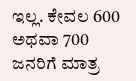ಇಲ್ಲ. ಕೇವಲ 600 ಅಥವಾ 700 ಜನರಿಗೆ ಮಾತ್ರ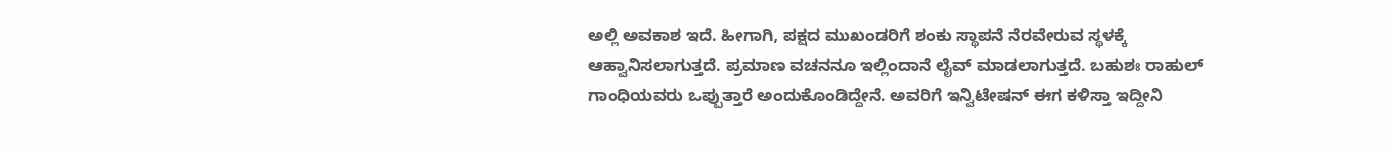ಅಲ್ಲಿ ಅವಕಾಶ ಇದೆ. ಹೀಗಾಗಿ, ಪಕ್ಷದ ಮುಖಂಡರಿಗೆ ಶಂಕು ಸ್ಥಾಪನೆ ನೆರವೇರುವ ಸ್ಥಳಕ್ಕೆ ಆಹ್ವಾನಿಸಲಾಗುತ್ತದೆ. ಪ್ರಮಾಣ ವಚನನೂ ಇಲ್ಲಿಂದಾನೆ ಲೈವ್ ಮಾಡಲಾಗುತ್ತದೆ. ಬಹುಶಃ ರಾಹುಲ್ ಗಾಂಧಿಯವರು ಒಪ್ಪುತ್ತಾರೆ ಅಂದುಕೊಂಡಿದ್ದೇನೆ. ಅವರಿಗೆ ಇನ್ವಿಟೇಷನ್ ಈಗ ಕಳಿಸ್ತಾ ಇದ್ದೀನಿ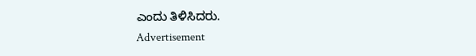ಎಂದು ತಿಳಿಸಿದರು.
Advertisement